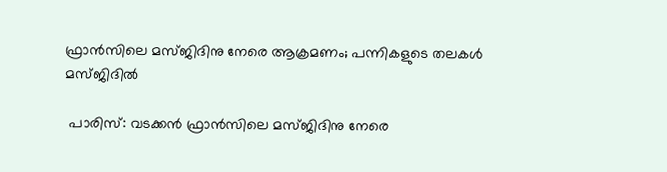ഫ്രാന്‍സിലെ മസ്ജിദിനു നേരെ ആക്രമണം; പന്നികളുടെ തലകള്‍ മസ്ജിദില്‍

 പാരിസ്: വടക്കന്‍ ഫ്രാന്‍സിലെ മസ്ജിദിനു നേരെ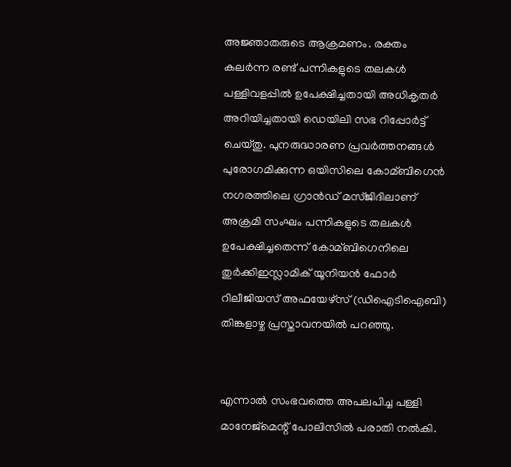അജ്ഞാതരുടെ ആക്രമണം. രക്തം കലര്‍ന്ന രണ്ട് പന്നികളുടെ തലകള്‍ പള്ളിവളപ്പില്‍ ഉപേക്ഷിച്ചതായി അധികൃതര്‍ അറിയിച്ചതായി ഡെയിലി സഭ റിപ്പോര്‍ട്ട് ചെയ്തു. പുനരുദ്ധാരണ പ്രവര്‍ത്തനങ്ങള്‍ പുരോഗമിക്കുന്ന ഒയിസിലെ കോമ്ബിഗെന്‍ നഗരത്തിലെ ഗ്രാന്‍ഡ് മസ്ജിദിലാണ് അക്രമി സംഘം പന്നികളുടെ തലകള്‍ ഉപേക്ഷിച്ചതെന്ന് കോമ്ബിഗെനിലെ തുര്‍ക്കിഇസ്ലാമിക് യൂനിയന്‍ ഫോര്‍ റിലീജിയസ് അഫയേഴ്‌സ് (ഡിഐടിഐബി) തിങ്കളാഴ്ച പ്രസ്താവനയില്‍ പറഞ്ഞു.


എന്നാല്‍ സംഭവത്തെ അപലപിച്ച പള്ളി മാനേജ്‌മെന്റ് പോലിസില്‍ പരാതി നല്‍കി.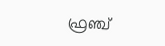ഫ്രഞ്ച്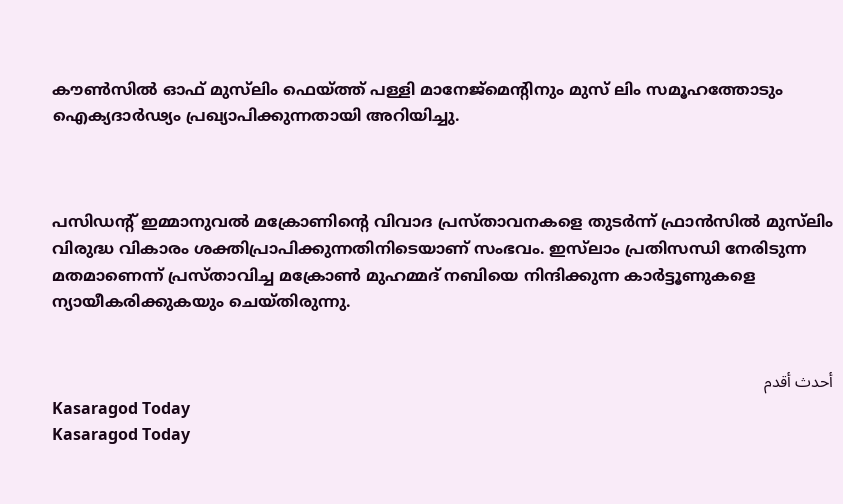കൗണ്‍സില്‍ ഓഫ് മുസ്‌ലിം ഫെയ്ത്ത് പള്ളി മാനേജ്‌മെന്റിനും മുസ് ലിം സമൂഹത്തോടും ഐക്യദാര്‍ഢ്യം പ്രഖ്യാപിക്കുന്നതായി അറിയിച്ചു.



പസിഡന്റ് ഇമ്മാനുവല്‍ മക്രോണിന്റെ വിവാദ പ്രസ്താവനകളെ തുടര്‍ന്ന് ഫ്രാന്‍സില്‍ മുസ്‌ലിം വിരുദ്ധ വികാരം ശക്തിപ്രാപിക്കുന്നതിനിടെയാണ് സംഭവം. ഇസ്‌ലാം പ്രതിസന്ധി നേരിടുന്ന മതമാണെന്ന് പ്രസ്താവിച്ച മക്രോണ്‍ മുഹമ്മദ് നബിയെ നിന്ദിക്കുന്ന കാര്‍ട്ടൂണുകളെ ന്യായീകരിക്കുകയും ചെയ്തിരുന്നു.


أحدث أقدم
Kasaragod Today
Kasaragod Today